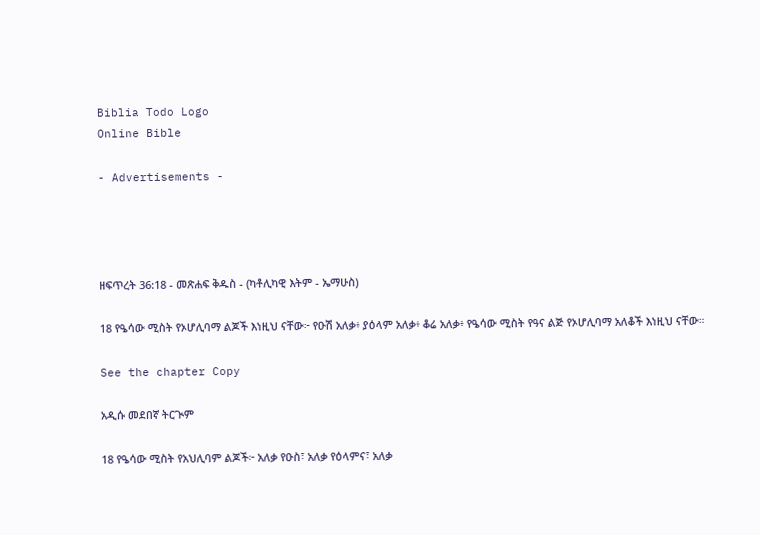Biblia Todo Logo
Online Bible

- Advertisements -




ዘፍጥረት 36:18 - መጽሐፍ ቅዱስ - (ካቶሊካዊ እትም - ኤማሁስ)

18 የዔሳው ሚስት የኦሆሊባማ ልጆች እነዚህ ናቸው፦ የዑሽ አለቃ፥ ያዕላም አለቃ፥ ቆሬ አለቃ፥ የዔሳው ሚስት የዓና ልጅ የኦሆሊባማ አለቆች እነዚህ ናቸው።

See the chapter Copy

አዲሱ መደበኛ ትርጒም

18 የዔሳው ሚስት የአህሊባም ልጆች፦ አለቃ የዑስ፣ አለቃ የዕላምና፣ አለቃ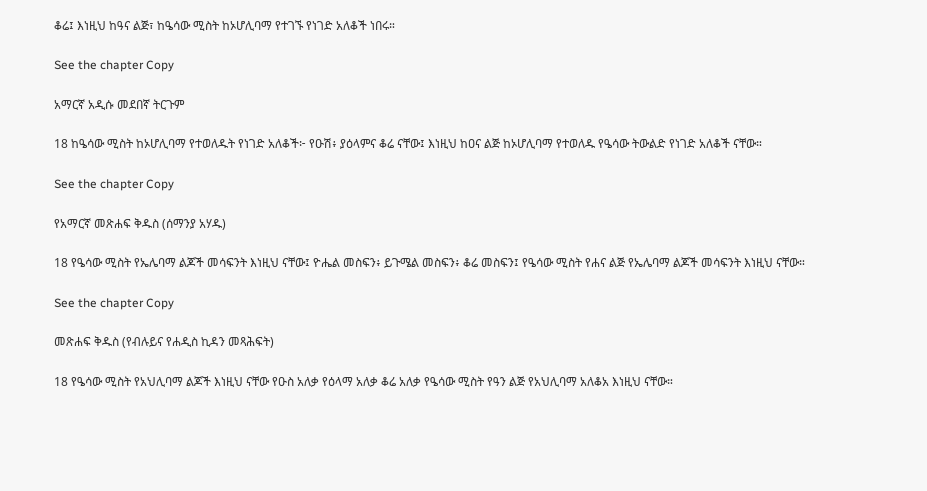ቆሬ፤ እነዚህ ከዓና ልጅ፣ ከዔሳው ሚስት ከኦሆሊባማ የተገኙ የነገድ አለቆች ነበሩ።

See the chapter Copy

አማርኛ አዲሱ መደበኛ ትርጉም

18 ከዔሳው ሚስት ከኦሆሊባማ የተወለዱት የነገድ አለቆች፦ የዑሽ፥ ያዕላምና ቆሬ ናቸው፤ እነዚህ ከዐና ልጅ ከኦሆሊባማ የተወለዱ የዔሳው ትውልድ የነገድ አለቆች ናቸው።

See the chapter Copy

የአማርኛ መጽሐፍ ቅዱስ (ሰማንያ አሃዱ)

18 የዔሳው ሚስት የኤሌባማ ልጆች መሳፍንት እነዚህ ናቸው፤ ዮሔል መስፍን፥ ይጉሜል መስፍን፥ ቆሬ መስፍን፤ የዔሳው ሚስት የሐና ልጅ የኤሌባማ ልጆች መሳፍንት እነዚህ ናቸው።

See the chapter Copy

መጽሐፍ ቅዱስ (የብሉይና የሐዲስ ኪዳን መጻሕፍት)

18 የዔሳው ሚስት የአህሊባማ ልጆች እነዚህ ናቸው የዑስ አለቃ የዕላማ አለቃ ቆሬ አለቃ የዔሳው ሚስት የዓን ልጅ የአህሊባማ አለቆአ እነዚህ ናቸው።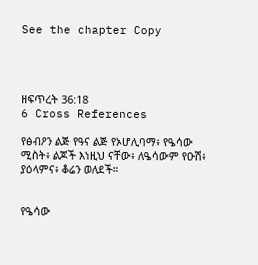See the chapter Copy




ዘፍጥረት 36:18
6 Cross References

የፅብዖን ልጅ የዓና ልጅ የኦሆሊባማ፥ የዔሳው ሚስት፥ ልጆች እነዚህ ናቸው፥ ለዔሳውም የዑሽ፥ ያዕላምና፥ ቆሬን ወለደች።


የዔሳው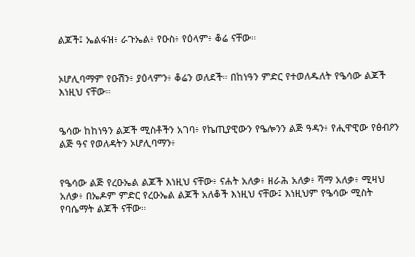ልጆች፤ ኤልፋዝ፥ ራጉኤል፥ የዑስ፥ የዕላም፥ ቆሬ ናቸው።


ኦሆሊባማም የዑሽን፥ ያዕላምን፥ ቆሬን ወለደች። በከነዓን ምድር የተወለዱለት የዔሳው ልጆች እነዚህ ናቸው።


ዔሳው ከከነዓን ልጆች ሚስቶችን አገባ፥ የኬጢያዊውን የዔሎንን ልጅ ዓዳን፥ የሒዋዊው የፅብዖን ልጅ ዓና የወለዳትን ኦሆሊባማን፥


የዔሳው ልጅ የረዑኤል ልጆች እነዚህ ናቸው፥ ናሐት አለቃ፥ ዘራሕ አለቃ፥ ሻማ አለቃ፥ ሚዛህ አለቃ፥ በኤዶም ምድር የረዑኤል ልጆች አለቆች እነዚህ ናቸው፤ እነዚህም የዔሳው ሚስት የባሴማት ልጆች ናቸው።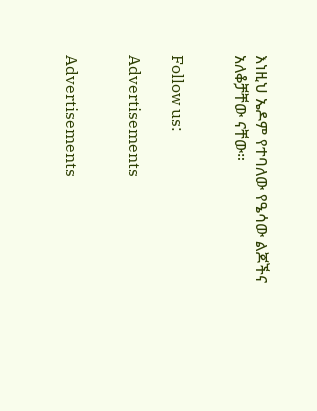እነዚህ ኤዶም የተባለው የዔሳው ልጆችና አለቆቻቸው ናቸው።


Follow us:

Advertisements


Advertisements